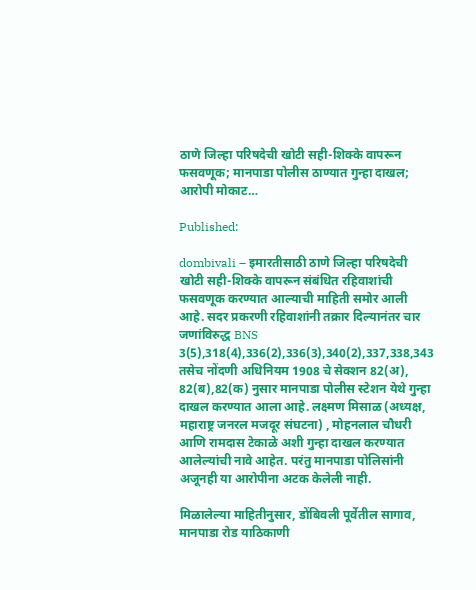ठाणे जिल्हा परिषदेची खोटी सही-शिक्के वापरून फसवणूक; मानपाडा पोलीस ठाण्यात गुन्हा दाखल; आरोपी मोकाट…

Published:

dombivali – इमारतीसाठी ठाणे जिल्हा परिषदेची खोटी सही-शिक्के वापरून संबंधित रहिवाशांची फसवणूक करण्यात आल्याची माहिती समोर आली आहे. सदर प्रकरणी रहिवाशांनी तक्रार दिल्यानंतर चार जणांविरुद्ध BNS 3(5),318(4),336(2),336(3),340(2),337,338,343 तसेच नोंदणी अधिनियम 1908 चे सेक्शन 82(अ), 82(ब),82(क) नुसार मानपाडा पोलीस स्टेशन येथे गुन्हा दाखल करण्यात आला आहे. लक्ष्मण मिसाळ (अध्यक्ष, महाराष्ट्र जनरल मजदूर संघटना) , मोहनलाल चौधरी आणि रामदास टेकाळे अशी गुन्हा दाखल करण्यात आलेल्यांची नावे आहेत. परंतु मानपाडा पोलिसांनी अजूनही या आरोपीना अटक केलेली नाही.

मिळालेल्या माहितीनुसार, डोंबिवली पूर्वेतील सागाव, मानपाडा रोड याठिकाणी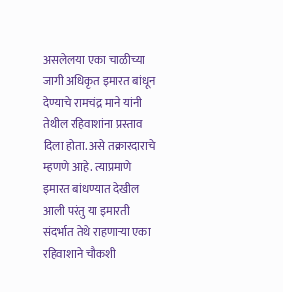असलेलया एका चाळीच्या जागी अधिकृत इमारत बांधून देण्याचे रामचंद्र माने यांनी तेथील रहिवाशांना प्रस्ताव दिला होता. असे तक्रारदाराचे म्हणणे आहे. त्याप्रमाणे इमारत बांधण्यात देखील आली परंतु या इमारती संदर्भात तेथे राहणाऱ्या एका रहिवाशाने चौकशी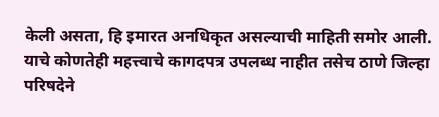केली असता, हि इमारत अनधिकृत असल्याची माहिती समोर आली. याचे कोणतेही महत्त्वाचे कागदपत्र उपलब्ध नाहीत तसेच ठाणे जिल्हा परिषदेने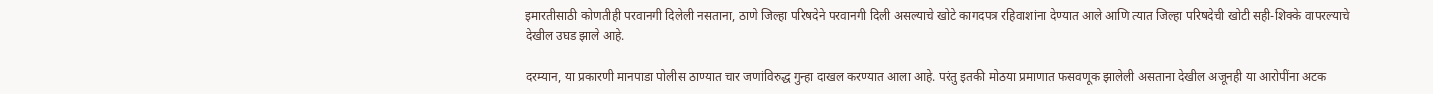इमारतीसाठी कोणतीही परवानगी दिलेली नसताना, ठाणे जिल्हा परिषदेने परवानगी दिली असल्याचे खोटे कागदपत्र रहिवाशांना देण्यात आले आणि त्यात जिल्हा परिषदेची खोटी सही-शिक्के वापरल्याचे देखील उघड झाले आहे.

दरम्यान, या प्रकारणी मानपाडा पोलीस ठाण्यात चार जणांविरुद्ध गुन्हा दाखल करण्यात आला आहे. परंतु इतकी मोठया प्रमाणात फसवणूक झालेली असताना देखील अजूनही या आरोपींना अटक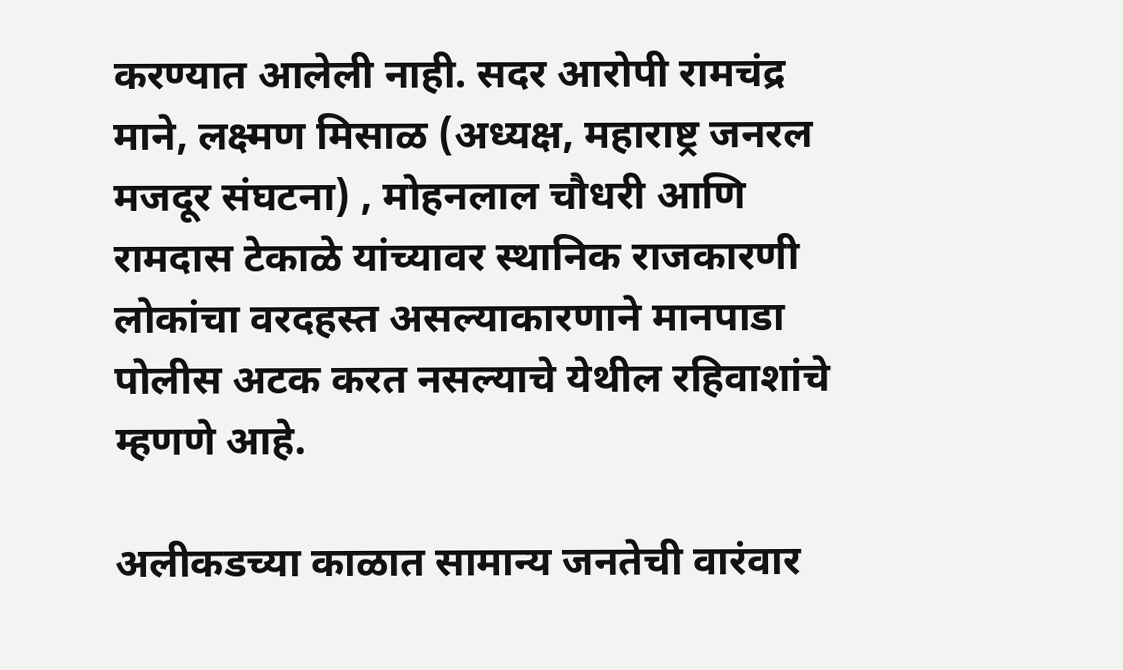करण्यात आलेली नाही. सदर आरोपी रामचंद्र माने, लक्ष्मण मिसाळ (अध्यक्ष, महाराष्ट्र जनरल मजदूर संघटना) , मोहनलाल चौधरी आणि रामदास टेकाळे यांच्यावर स्थानिक राजकारणी लोकांचा वरदहस्त असल्याकारणाने मानपाडा पोलीस अटक करत नसल्याचे येथील रहिवाशांचे म्हणणे आहे.

अलीकडच्या काळात सामान्य जनतेची वारंवार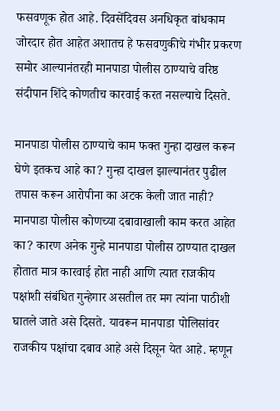फसवणूक होत आहे. दिवसेंदिवस अनधिकृत बांधकाम जोरदार होत आहेत अशातच हे फसवणुकीचे गंभीर प्रकरण समोर आल्यानंतरही मानपाडा पोलीस ठाण्याचे वरिष्ठ संदीपान शिंदे कोणतीच कारवाई करत नसल्याचे दिसते.

मानपाडा पोलीस ठाण्याचे काम फक्त गुन्हा दाखल करून घेणे इतकच आहे का? गुन्हा दाखल झाल्यानंतर पुढील तपास करून आरोपीना का अटक केली जात नाही? मानपाडा पोलीस कोणच्या दबावाखाली काम करत आहेत का? कारण अनेक गुन्हे मानपाडा पोलीस ठाण्यात दाखल होतात मात्र कारवाई होत नाही आणि त्यात राजकीय पक्षांशी संबंधित गुन्हेगार असतील तर मग त्यांना पाठीशी घातले जाते असे दिसते. यावरून मानपाडा पोलिसांवर राजकीय पक्षांचा दबाव आहे असे दिसून येत आहे. म्हणून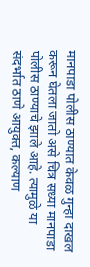मानपाडा पोलीस ठाण्यात केवळ गुन्हा दाखल करून घेतला जातो असे चित्र सध्या मानपाडा पोलीस ठाण्याचे झाले आहे. त्यामुळे या संदर्भात ठाणे आयुक्त, कल्याण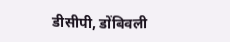डीसीपी, डोंबिवली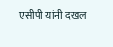एसीपी यांनी दखल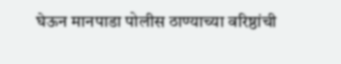घेऊन मानपाडा पोलीस ठाण्याच्या वरिष्ठांची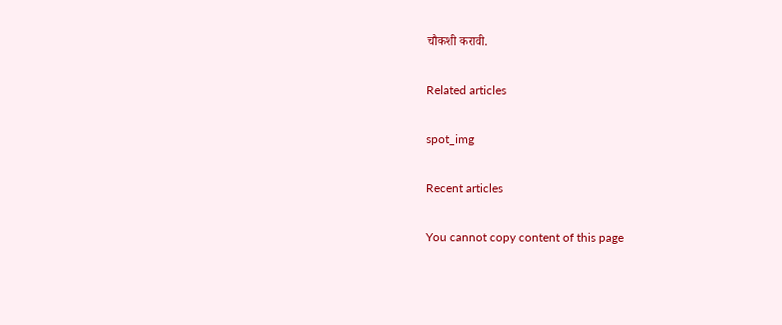चौकशी करावी.

Related articles

spot_img

Recent articles

You cannot copy content of this page